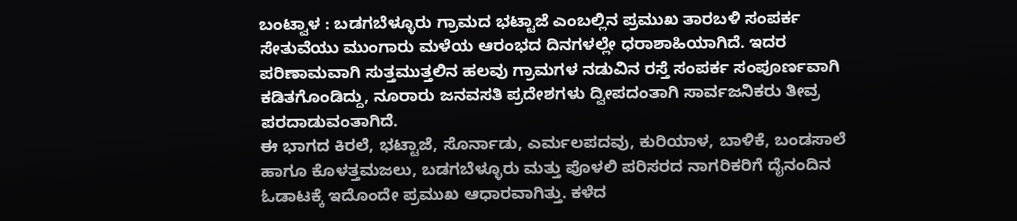ಬಂಟ್ವಾಳ : ಬಡಗಬೆಳ್ಳೂರು ಗ್ರಾಮದ ಭಟ್ಟಾಜೆ ಎಂಬಲ್ಲಿನ ಪ್ರಮುಖ ತಾರಬಳಿ ಸಂಪರ್ಕ ಸೇತುವೆಯು ಮುಂಗಾರು ಮಳೆಯ ಆರಂಭದ ದಿನಗಳಲ್ಲೇ ಧರಾಶಾಹಿಯಾಗಿದೆ. ಇದರ ಪರಿಣಾಮವಾಗಿ ಸುತ್ತಮುತ್ತಲಿನ ಹಲವು ಗ್ರಾಮಗಳ ನಡುವಿನ ರಸ್ತೆ ಸಂಪರ್ಕ ಸಂಪೂರ್ಣವಾಗಿ ಕಡಿತಗೊಂಡಿದ್ದು, ನೂರಾರು ಜನವಸತಿ ಪ್ರದೇಶಗಳು ದ್ವೀಪದಂತಾಗಿ ಸಾರ್ವಜನಿಕರು ತೀವ್ರ ಪರದಾಡುವಂತಾಗಿದೆ.
ಈ ಭಾಗದ ಕಿರಲೆ, ಭಟ್ಟಾಜೆ, ಸೊರ್ನಾಡು, ಎರ್ಮಲಪದವು, ಕುರಿಯಾಳ, ಬಾಳಿಕೆ, ಬಂಡಸಾಲೆ ಹಾಗೂ ಕೊಳತ್ತಮಜಲು, ಬಡಗಬೆಳ್ಳೂರು ಮತ್ತು ಪೊಳಲಿ ಪರಿಸರದ ನಾಗರಿಕರಿಗೆ ದೈನಂದಿನ ಓಡಾಟಕ್ಕೆ ಇದೊಂದೇ ಪ್ರಮುಖ ಆಧಾರವಾಗಿತ್ತು. ಕಳೆದ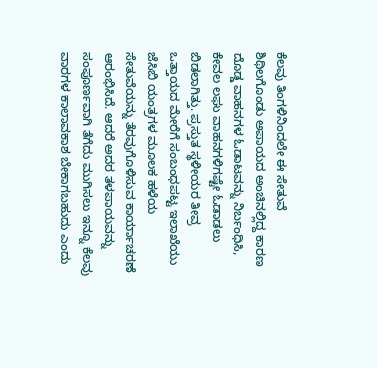ಕೆಲವು ತಿಂಗಳಿನಿಂದಲೇ ಈ ಸೇತುವೆ ಶಿಥಿಲಗೊಂಡು ಅಪಾಯದ ಅಂಚಿನಲ್ಲಿದ್ದ ಕಾರಣ ದೊಡ್ಡ ವಾಹನಗಳ ಓಡಾಟವನ್ನು ನಿರ್ಬಂಧಿಸಿ, ಕೇವಲ ಲಘು ವಾಹನಗಳಿಗಷ್ಟೇ ಓಡಾಡಲು ಬಿಡಲಾಗಿತ್ತು. ಪ್ರಸ್ತುತ ಸ್ಥಳೀಯರ ತೀವ್ರ ಒತ್ತಾಯದ ಮೇರೆಗೆ ಸಂಬಂಧಪಟ್ಟ ಇಲಾಖೆಯು ಜೆಸಿಬಿ ಯಂತ್ರಗಳ ಮೂಲಕ ಹಳೆಯ ಸೇತುವೆಯನ್ನು ತೆರವುಗೊಳಿಸುವ ಕಾರ್ಯಾಚರಣೆ ಆರಂಭಿಸಿದೆ. ಆದರೆ ಅದರ ತಳಪಾಯವನ್ನು ಸಂಪೂರ್ಣವಾಗಿ ತೆಗೆದು ಮುಗಿಸಲು ಇನ್ನೂ ಕೆಲವು ವಾರಗಳ ಕಾಲಾವಕಾಶ ಬೇಕಾಗಬಹುದು ಎಂದು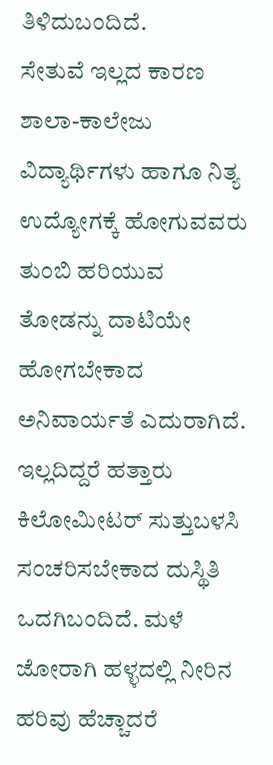ತಿಳಿದುಬಂದಿದೆ.
ಸೇತುವೆ ಇಲ್ಲದ ಕಾರಣ ಶಾಲಾ-ಕಾಲೇಜು ವಿದ್ಯಾರ್ಥಿಗಳು ಹಾಗೂ ನಿತ್ಯ ಉದ್ಯೋಗಕ್ಕೆ ಹೋಗುವವರು ತುಂಬಿ ಹರಿಯುವ ತೋಡನ್ನು ದಾಟಿಯೇ ಹೋಗಬೇಕಾದ ಅನಿವಾರ್ಯತೆ ಎದುರಾಗಿದೆ. ಇಲ್ಲದಿದ್ದರೆ ಹತ್ತಾರು ಕಿಲೋಮೀಟರ್ ಸುತ್ತುಬಳಸಿ ಸಂಚರಿಸಬೇಕಾದ ದುಸ್ಥಿತಿ ಒದಗಿಬಂದಿದೆ. ಮಳೆ ಜೋರಾಗಿ ಹಳ್ಳದಲ್ಲಿ ನೀರಿನ ಹರಿವು ಹೆಚ್ಚಾದರೆ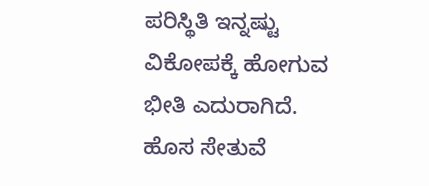ಪರಿಸ್ಥಿತಿ ಇನ್ನಷ್ಟು ವಿಕೋಪಕ್ಕೆ ಹೋಗುವ ಭೀತಿ ಎದುರಾಗಿದೆ. ಹೊಸ ಸೇತುವೆ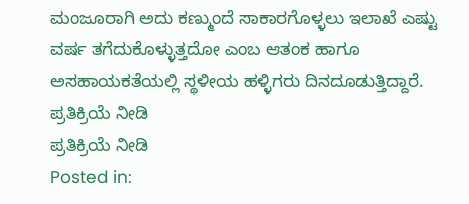ಮಂಜೂರಾಗಿ ಅದು ಕಣ್ಮುಂದೆ ಸಾಕಾರಗೊಳ್ಳಲು ಇಲಾಖೆ ಎಷ್ಟು ವರ್ಷ ತಗೆದುಕೊಳ್ಳುತ್ತದೋ ಎಂಬ ಆತಂಕ ಹಾಗೂ ಅಸಹಾಯಕತೆಯಲ್ಲಿ ಸ್ಥಳೀಯ ಹಳ್ಳಿಗರು ದಿನದೂಡುತ್ತಿದ್ದಾರೆ.
ಪ್ರತಿಕ್ರಿಯೆ ನೀಡಿ
ಪ್ರತಿಕ್ರಿಯೆ ನೀಡಿ
Posted in: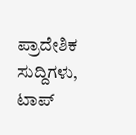ಪ್ರಾದೇಶಿಕ ಸುದ್ದಿಗಳು, ಟಾಪ್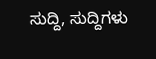ಸುದ್ದಿ, ಸುದ್ದಿಗಳು